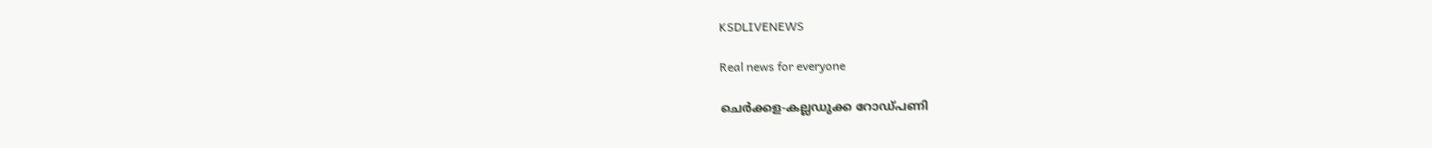KSDLIVENEWS

Real news for everyone

ചെർക്കള-കല്ലഡുക്ക റോഡ്പണി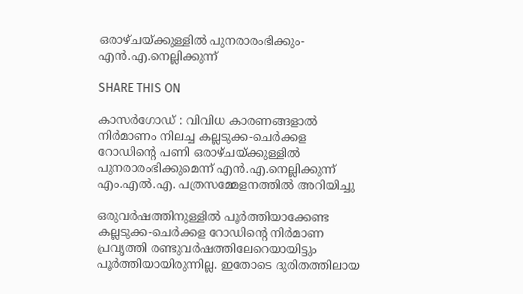ഒരാഴ്ചയ്ക്കുള്ളിൽ പുനരാരംഭിക്കും-എൻ.എ.നെല്ലിക്കുന്ന്

SHARE THIS ON

കാസർഗോഡ് : വിവിധ കാരണങ്ങളാൽ നിർമാണം നിലച്ച കല്ലടുക്ക-ചെർക്കള റോഡിന്റെ പണി ഒരാഴ്ചയ്ക്കുള്ളിൽ പുനരാരംഭിക്കുമെന്ന് എൻ.എ.നെല്ലിക്കുന്ന് എം.എൽ.എ. പത്രസമ്മേളനത്തിൽ അറിയിച്ചു

ഒരുവർഷത്തിനുള്ളിൽ പൂർത്തിയാക്കേണ്ട കല്ലടുക്ക-ചെർക്കള റോഡിന്റെ നിർമാണ പ്രവൃത്തി രണ്ടുവർഷത്തിലേറെയായിട്ടും പൂർത്തിയായിരുന്നില്ല. ഇതോടെ ദുരിതത്തിലായ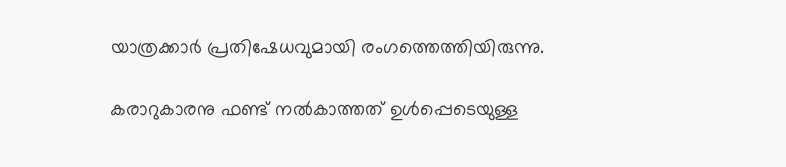യാത്രക്കാർ പ്രതിഷേധവുമായി രംഗത്തെത്തിയിരുന്നു.

കരാറുകാരനു ഫണ്ട് നൽകാത്തത് ഉൾപ്പെടെയുള്ള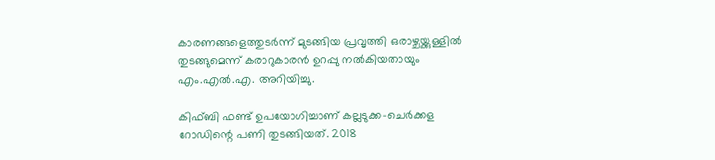കാരണങ്ങളെത്തുടർന്ന് മുടങ്ങിയ പ്രവൃത്തി ഒരാഴ്ചയ്ക്കുള്ളിൽ തുടങ്ങുമെന്ന്‌ കരാറുകാരൻ ഉറപ്പു നൽകിയതായും എം.എൽ.എ. അറിയിച്ചു.

കിഫ്ബി ഫണ്ട് ഉപയോഗിച്ചാണ് കല്ലടുക്ക-ചെർക്കള റോഡിന്റെ പണി തുടങ്ങിയത്. 2018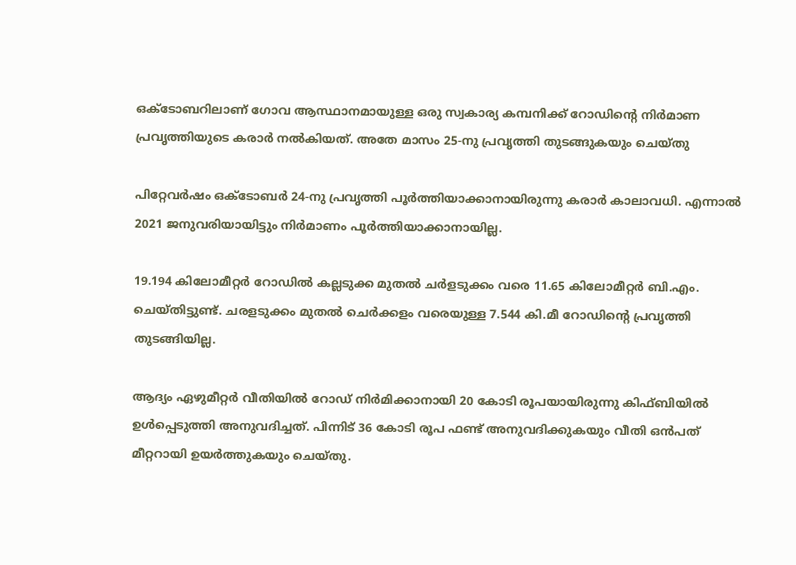ഒക്ടോബറിലാണ് ഗോവ ആസ്ഥാനമായുള്ള ഒരു സ്വകാര്യ കമ്പനിക്ക് റോഡിന്റെ നിർമാണ പ്രവൃത്തിയുടെ കരാർ നൽകിയത്. അതേ മാസം 25-നു പ്രവൃത്തി തുടങ്ങുകയും ചെയ്തു

പിറ്റേവർഷം ഒക്ടോബർ 24-നു പ്രവൃത്തി പൂർത്തിയാക്കാനായിരുന്നു കരാർ കാലാവധി. എന്നാൽ 2021 ജനുവരിയായിട്ടും നിർമാണം പൂർത്തിയാക്കാനായില്ല.

19.194 കിലോമീറ്റർ റോഡിൽ കല്ലടുക്ക മുതൽ ചർളടുക്കം വരെ 11.65 കിലോമീറ്റർ ബി.എം. ചെയ്തിട്ടുണ്ട്. ചരളടുക്കം മുതൽ ചെർക്കളം വരെയുള്ള 7.544 കി.മീ റോഡിന്റെ പ്രവൃത്തി തുടങ്ങിയില്ല.

ആദ്യം ഏഴുമീറ്റർ വീതിയിൽ റോഡ് നിർമിക്കാനായി 20 കോടി രൂപയായിരുന്നു കിഫ്ബിയിൽ ഉൾപ്പെടുത്തി അനുവദിച്ചത്. പിന്നിട് 36 കോടി രൂപ ഫണ്ട് അനുവദിക്കുകയും വീതി ഒൻപത് മീറ്ററായി ഉയർത്തുകയും ചെയ്തു.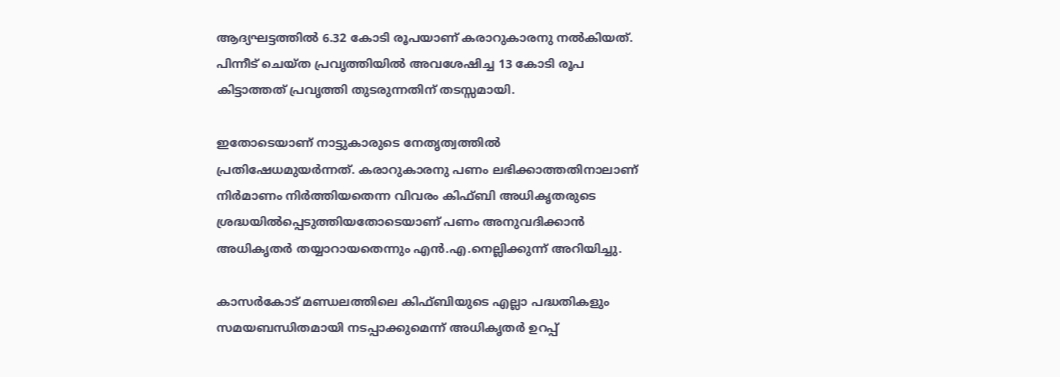ആദ്യഘട്ടത്തിൽ 6.32 കോടി രൂപയാണ് കരാറുകാരനു നൽകിയത്. പിന്നീട് ചെയ്ത പ്രവൃത്തിയിൽ അവശേഷിച്ച 13 കോടി രൂപ കിട്ടാത്തത് പ്രവൃത്തി തുടരുന്നതിന്‌ തടസ്സമായി.

ഇതോടെയാണ് നാട്ടുകാരുടെ നേതൃത്വത്തിൽ പ്രതിഷേധമുയർന്നത്. കരാറുകാരനു പണം ലഭിക്കാത്തതിനാലാണ് നിർമാണം നിർത്തിയതെന്ന വിവരം കിഫ്ബി അധികൃതരുടെ ശ്രദ്ധയിൽപ്പെടുത്തിയതോടെയാണ് പണം അനുവദിക്കാൻ അധികൃതർ തയ്യാറായതെന്നും എൻ.എ.നെല്ലിക്കുന്ന് അറിയിച്ചു.

കാസർകോട് മണ്ഡലത്തിലെ കിഫ്ബിയുടെ എല്ലാ പദ്ധതികളും സമയബന്ധിതമായി നടപ്പാക്കുമെന്ന് അധികൃതർ ഉറപ്പ്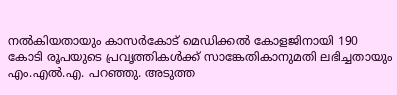നൽകിയതായും കാസർകോട് മെഡിക്കൽ കോളജിനായി 190 കോടി രൂപയുടെ പ്രവൃത്തികൾക്ക് സാങ്കേതികാനുമതി ലഭിച്ചതായും എം.എൽ.എ. പറഞ്ഞു. അടുത്ത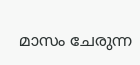മാസം ചേരുന്ന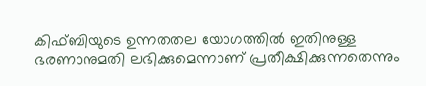കിഫ്ബിയുടെ ഉന്നതതല യോഗത്തിൽ ഇതിനുള്ള ഭരണാനുമതി ലഭിക്കുമെന്നാണ് പ്രതീക്ഷിക്കുന്നതെന്നും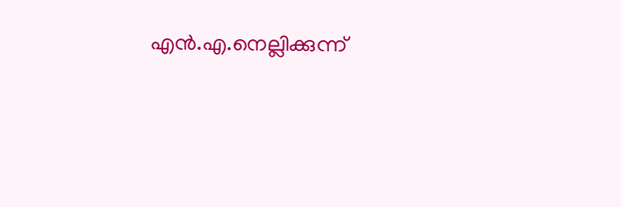എൻ.എ.നെല്ലിക്കുന്ന്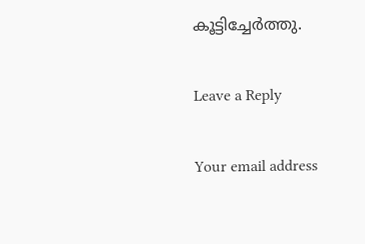കൂട്ടിച്ചേർത്തു.

Leave a Reply

Your email address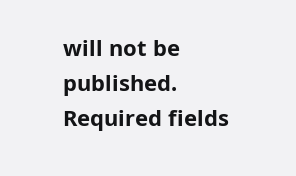will not be published. Required fields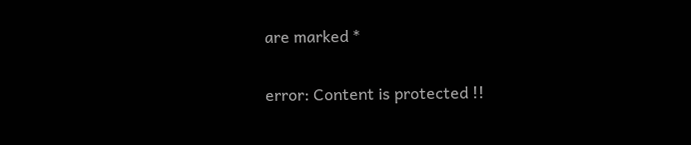are marked *

error: Content is protected !!